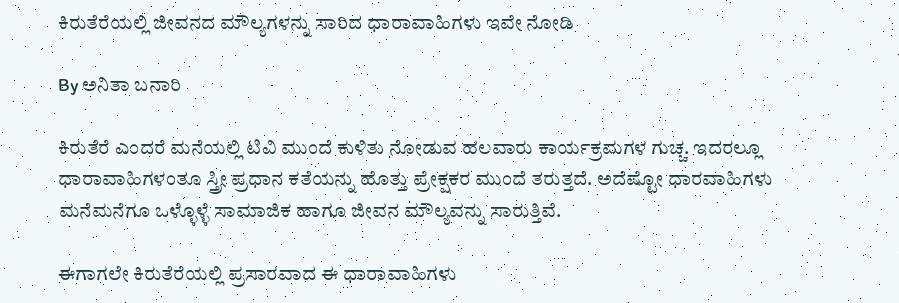ಕಿರುತೆರೆಯಲ್ಲಿ ಜೀವನದ ಮೌಲ್ಯಗಳನ್ನು ಸಾರಿದ ಧಾರಾವಾಹಿಗಳು ಇವೇ ನೋಡಿ

By ಅನಿತಾ ಬನಾರಿ

ಕಿರುತೆರೆ ಎಂದರೆ ಮನೆಯಲ್ಲಿ ಟಿವಿ ಮುಂದೆ ಕುಳಿತು ನೋಡುವ ಹಲವಾರು ಕಾರ್ಯಕ್ರಮಗಳ ಗುಚ್ಚ. ಇದರಲ್ಲೂ ಧಾರಾವಾಹಿಗಳಂತೂ ಸ್ತ್ರೀ ಪ್ರಧಾನ ಕತೆಯನ್ನು ಹೊತ್ತು ಪ್ರೇಕ್ಷಕರ ಮುಂದೆ ತರುತ್ತದೆ. ಅದೆಷ್ಟೋ ಧಾರವಾಹಿಗಳು ಮನೆಮನೆಗೂ ಒಳ್ಳೊಳ್ಳೆ ಸಾಮಾಜಿಕ ಹಾಗೂ ಜೀವನ ಮೌಲ್ಯವನ್ನು ಸಾರುತ್ತಿವೆ.

ಈಗಾಗಲೇ ಕಿರುತೆರೆಯಲ್ಲಿ ಪ್ರಸಾರವಾದ ಈ ಧಾರಾವಾಹಿಗಳು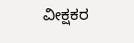ವೀಕ್ಷಕರ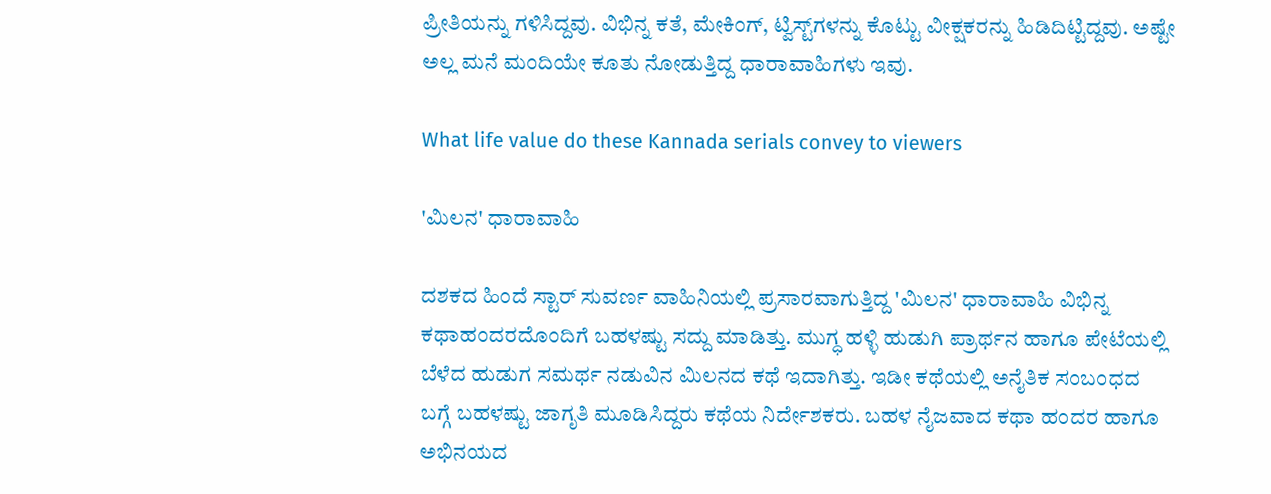ಪ್ರೀತಿಯನ್ನು ಗಳಿಸಿದ್ದವು. ವಿಭಿನ್ನ ಕತೆ, ಮೇಕಿಂಗ್, ಟ್ವಿಸ್ಟ್‌ಗಳನ್ನು ಕೊಟ್ಟು ವೀಕ್ಷಕರನ್ನು ಹಿಡಿದಿಟ್ಟಿದ್ದವು. ಅಷ್ಟೇ ಅಲ್ಲ ಮನೆ ಮಂದಿಯೇ ಕೂತು ನೋಡುತ್ತಿದ್ದ ಧಾರಾವಾಹಿಗಳು ಇವು.

What life value do these Kannada serials convey to viewers

'ಮಿಲನ' ಧಾರಾವಾಹಿ

ದಶಕದ ಹಿಂದೆ ಸ್ಟಾರ್ ಸುವರ್ಣ ವಾಹಿನಿಯಲ್ಲಿ ಪ್ರಸಾರವಾಗುತ್ತಿದ್ದ 'ಮಿಲನ' ಧಾರಾವಾಹಿ ವಿಭಿನ್ನ ಕಥಾಹಂದರದೊಂದಿಗೆ ಬಹಳಷ್ಟು ಸದ್ದು ಮಾಡಿತ್ತು. ಮುಗ್ಧ ಹಳ್ಳಿ ಹುಡುಗಿ ಪ್ರಾರ್ಥನ ಹಾಗೂ ಪೇಟೆಯಲ್ಲಿ ಬೆಳೆದ ಹುಡುಗ ಸಮರ್ಥ ನಡುವಿನ ಮಿಲನದ ಕಥೆ ಇದಾಗಿತ್ತು. ಇಡೀ ಕಥೆಯಲ್ಲಿ ಅನೈತಿಕ ಸಂಬಂಧದ ಬಗ್ಗೆ ಬಹಳಷ್ಟು ಜಾಗೃತಿ ಮೂಡಿಸಿದ್ದರು ಕಥೆಯ ನಿರ್ದೇಶಕರು. ಬಹಳ ನೈಜವಾದ ಕಥಾ ಹಂದರ ಹಾಗೂ ಅಭಿನಯದ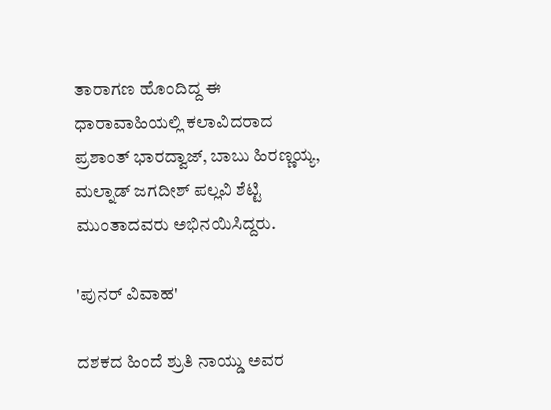ತಾರಾಗಣ ಹೊಂದಿದ್ದ ಈ ಧಾರಾವಾಹಿಯಲ್ಲಿ ಕಲಾವಿದರಾದ ಪ್ರಶಾಂತ್ ಭಾರದ್ವಾಜ್, ಬಾಬು ಹಿರಣ್ಣಯ್ಯ, ಮಲ್ನಾಡ್ ಜಗದೀಶ್ ಪಲ್ಲವಿ ಶೆಟ್ಟಿ ಮುಂತಾದವರು ಅಭಿನಯಿಸಿದ್ದರು.

'ಪುನರ್ ವಿವಾಹ'

ದಶಕದ ಹಿಂದೆ ಶ್ರುತಿ ನಾಯ್ಡು ಅವರ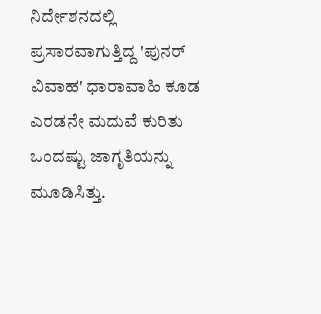ನಿರ್ದೇಶನದಲ್ಲಿ ಪ್ರಸಾರವಾಗುತ್ತಿದ್ದ 'ಪುನರ್ ವಿವಾಹ' ಧಾರಾವಾಹಿ ಕೂಡ ಎರಡನೇ ಮದುವೆ ಕುರಿತು ಒಂದಷ್ಟು ಜಾಗೃತಿಯನ್ನು ಮೂಡಿಸಿತ್ತು.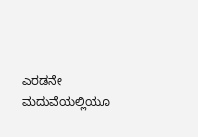ಎರಡನೇ ಮದುವೆಯಲ್ಲಿಯೂ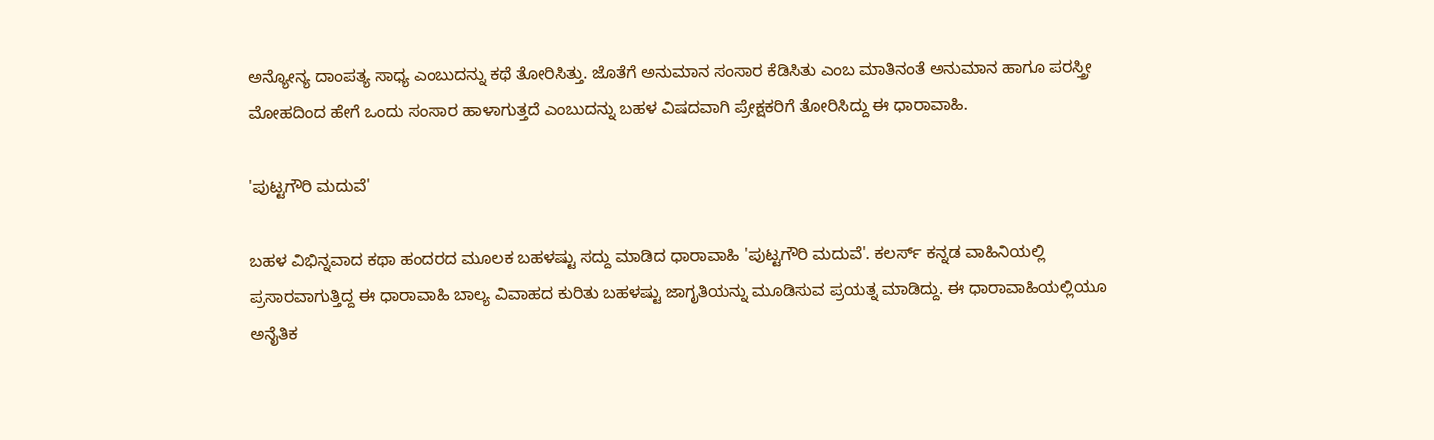ಅನ್ಯೋನ್ಯ ದಾಂಪತ್ಯ ಸಾಧ್ಯ ಎಂಬುದನ್ನು ಕಥೆ ತೋರಿಸಿತ್ತು. ಜೊತೆಗೆ ಅನುಮಾನ ಸಂಸಾರ ಕೆಡಿಸಿತು ಎಂಬ ಮಾತಿನಂತೆ ಅನುಮಾನ ಹಾಗೂ ಪರಸ್ತ್ರೀ ಮೋಹದಿಂದ ಹೇಗೆ ಒಂದು ಸಂಸಾರ ಹಾಳಾಗುತ್ತದೆ ಎಂಬುದನ್ನು ಬಹಳ ವಿಷದವಾಗಿ ಪ್ರೇಕ್ಷಕರಿಗೆ ತೋರಿಸಿದ್ದು ಈ ಧಾರಾವಾಹಿ.

'ಪುಟ್ಟಗೌರಿ ಮದುವೆ'

ಬಹಳ ವಿಭಿನ್ನವಾದ ಕಥಾ ಹಂದರದ ಮೂಲಕ ಬಹಳಷ್ಟು ಸದ್ದು ಮಾಡಿದ ಧಾರಾವಾಹಿ 'ಪುಟ್ಟಗೌರಿ ಮದುವೆ'. ಕಲರ್ಸ್ ಕನ್ನಡ ವಾಹಿನಿಯಲ್ಲಿ ಪ್ರಸಾರವಾಗುತ್ತಿದ್ದ ಈ ಧಾರಾವಾಹಿ ಬಾಲ್ಯ ವಿವಾಹದ ಕುರಿತು ಬಹಳಷ್ಟು ಜಾಗೃತಿಯನ್ನು ಮೂಡಿಸುವ ಪ್ರಯತ್ನ ಮಾಡಿದ್ದು. ಈ ಧಾರಾವಾಹಿಯಲ್ಲಿಯೂ ಅನೈತಿಕ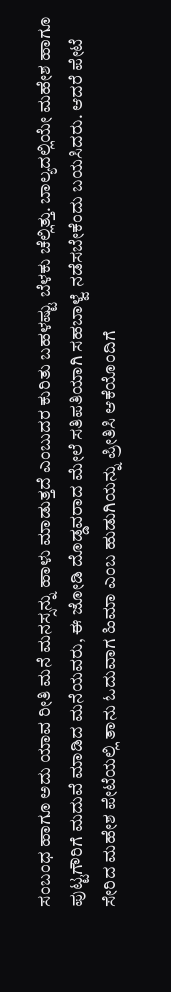ಸಂಬಂಧ ಹಾಗೂ ಅದು ಯಾವ ರೀತಿ ಮನೆ ಮನಸ್ಸನ್ನು ಹಾಳು ಮಾಡುತ್ತದೆ ಎಂಬುದರ ಕುರಿತು ಬಹಳಷ್ಟು ಬೆಳಕು ಚೆಲ್ಲಿತ್ತು. ಬಾಲ್ಯದಲ್ಲಿಯೇ ಮಹೇಶ ಹಾಗೂ ಪುಟ್ಟಗೌರಿಗೆ ಮದುವೆ ಮಾಡಿದ ಮನೆಯವರು, ಈ ಜೋಡಿ ದೊಡ್ಡವರಾದ ಮೇಲೆ ಸತಿಪತಿಯಾಗಿ ಸಹಬಾಳ್ವೆ ನಡೆಸಬೇಕೆಂದು ಬಯಸಿದರು. ಆದರೆ ಪೇಟೆ ಸೇರಿದ ಮಹೇಶ ಪೇಟೆಯಲ್ಲಿ ತಾನು ಓದುವಾಗ ಹಿಮಾ ಎಂಬ ಹುಡುಗಿಯನ್ನು ಪ್ರೀತಿಸಿ ಆಕೆಯೊಂದಿಗೆ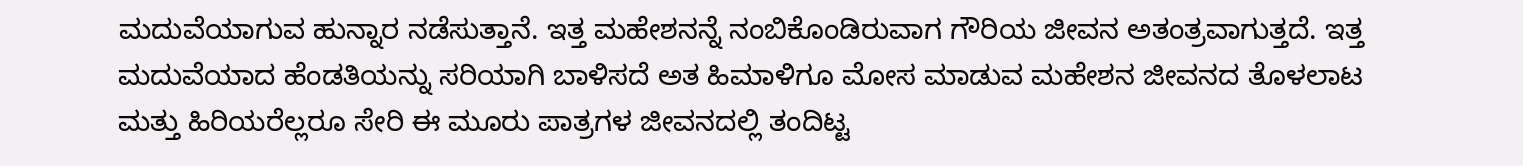ಮದುವೆಯಾಗುವ ಹುನ್ನಾರ ನಡೆಸುತ್ತಾನೆ. ಇತ್ತ ಮಹೇಶನನ್ನೆ ನಂಬಿಕೊಂಡಿರುವಾಗ ಗೌರಿಯ ಜೀವನ ಅತಂತ್ರವಾಗುತ್ತದೆ. ಇತ್ತ ಮದುವೆಯಾದ ಹೆಂಡತಿಯನ್ನು ಸರಿಯಾಗಿ ಬಾಳಿಸದೆ ಅತ ಹಿಮಾಳಿಗೂ ಮೋಸ ಮಾಡುವ ಮಹೇಶನ ಜೀವನದ ತೊಳಲಾಟ ಮತ್ತು ಹಿರಿಯರೆಲ್ಲರೂ ಸೇರಿ ಈ ಮೂರು ಪಾತ್ರಗಳ ಜೀವನದಲ್ಲಿ ತಂದಿಟ್ಟ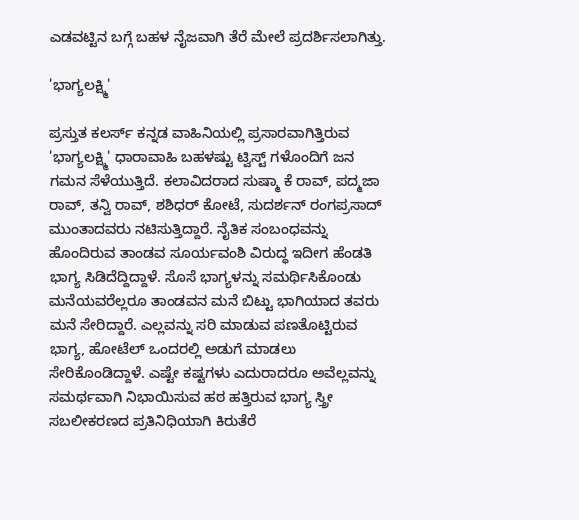ಎಡವಟ್ಟಿನ ಬಗ್ಗೆ ಬಹಳ ನೈಜವಾಗಿ ತೆರೆ ಮೇಲೆ ಪ್ರದರ್ಶಿಸಲಾಗಿತ್ತು.

'ಭಾಗ್ಯಲಕ್ಷ್ಮಿ'

ಪ್ರಸ್ತುತ ಕಲರ್ಸ್ ಕನ್ನಡ ವಾಹಿನಿಯಲ್ಲಿ ಪ್ರಸಾರವಾಗಿತ್ತಿರುವ 'ಭಾಗ್ಯಲಕ್ಷ್ಮಿ' ಧಾರಾವಾಹಿ ಬಹಳಷ್ಟು ಟ್ವಿಸ್ಟ್ ಗಳೊಂದಿಗೆ ಜನ ಗಮನ ಸೆಳೆಯುತ್ತಿದೆ. ಕಲಾವಿದರಾದ ಸುಷ್ಮಾ ಕೆ ರಾವ್, ಪದ್ಮಜಾ ರಾವ್, ತನ್ವಿ ರಾವ್, ಶಶಿಧರ್ ಕೋಟೆ, ಸುದರ್ಶನ್ ರಂಗಪ್ರಸಾದ್ ಮುಂತಾದವರು ನಟಿಸುತ್ತಿದ್ದಾರೆ. ನೈತಿಕ ಸಂಬಂಧವನ್ನು ಹೊಂದಿರುವ ತಾಂಡವ ಸೂರ್ಯವಂಶಿ ವಿರುದ್ಧ ಇದೀಗ ಹೆಂಡತಿ ಭಾಗ್ಯ ಸಿಡಿದೆದ್ದಿದ್ದಾಳೆ. ಸೊಸೆ ಭಾಗ್ಯಳನ್ನು ಸಮರ್ಥಿಸಿಕೊಂಡು ಮನೆಯವರೆಲ್ಲರೂ ತಾಂಡವನ ಮನೆ ಬಿಟ್ಟು ಭಾಗಿಯಾದ ತವರು ಮನೆ ಸೇರಿದ್ದಾರೆ. ಎಲ್ಲವನ್ನು ಸರಿ ಮಾಡುವ ಪಣತೊಟ್ಟಿರುವ ಭಾಗ್ಯ, ಹೋಟೆಲ್ ಒಂದರಲ್ಲಿ ಅಡುಗೆ ಮಾಡಲು ಸೇರಿಕೊಂಡಿದ್ದಾಳೆ. ಎಷ್ಟೇ ಕಷ್ಟಗಳು ಎದುರಾದರೂ ಅವೆಲ್ಲವನ್ನು ಸಮರ್ಥವಾಗಿ ನಿಭಾಯಿಸುವ ಹಠ ಹತ್ತಿರುವ ಭಾಗ್ಯ ಸ್ತ್ರೀ ಸಬಲೀಕರಣದ ಪ್ರತಿನಿಧಿಯಾಗಿ ಕಿರುತೆರೆ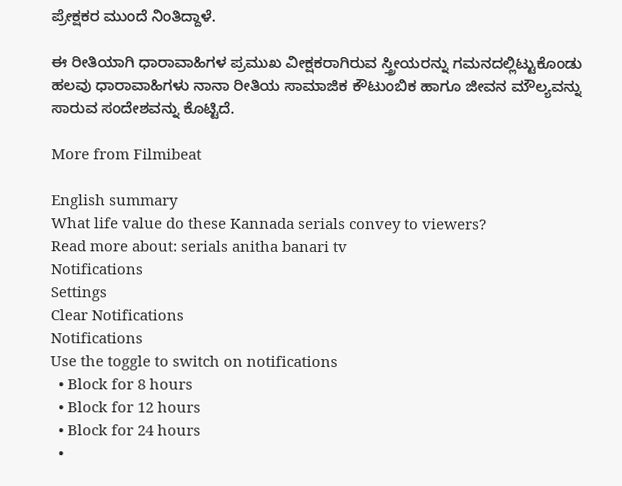ಪ್ರೇಕ್ಷಕರ ಮುಂದೆ ನಿಂತಿದ್ದಾಳೆ.

ಈ ರೀತಿಯಾಗಿ ಧಾರಾವಾಹಿಗಳ ಪ್ರಮುಖ ವೀಕ್ಷಕರಾಗಿರುವ ಸ್ತ್ರೀಯರನ್ನು ಗಮನದಲ್ಲಿಟ್ಟುಕೊಂಡು ಹಲವು ಧಾರಾವಾಹಿಗಳು ನಾನಾ ರೀತಿಯ ಸಾಮಾಜಿಕ ಕೌಟುಂಬಿಕ ಹಾಗೂ ಜೀವನ ಮೌಲ್ಯವನ್ನು ಸಾರುವ ಸಂದೇಶವನ್ನು ಕೊಟ್ಟಿದೆ.

More from Filmibeat

English summary
What life value do these Kannada serials convey to viewers?
Read more about: serials anitha banari tv
Notifications
Settings
Clear Notifications
Notifications
Use the toggle to switch on notifications
  • Block for 8 hours
  • Block for 12 hours
  • Block for 24 hours
  •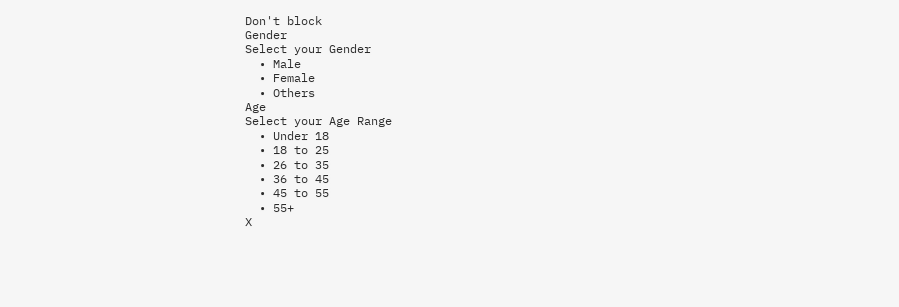Don't block
Gender
Select your Gender
  • Male
  • Female
  • Others
Age
Select your Age Range
  • Under 18
  • 18 to 25
  • 26 to 35
  • 36 to 45
  • 45 to 55
  • 55+
X